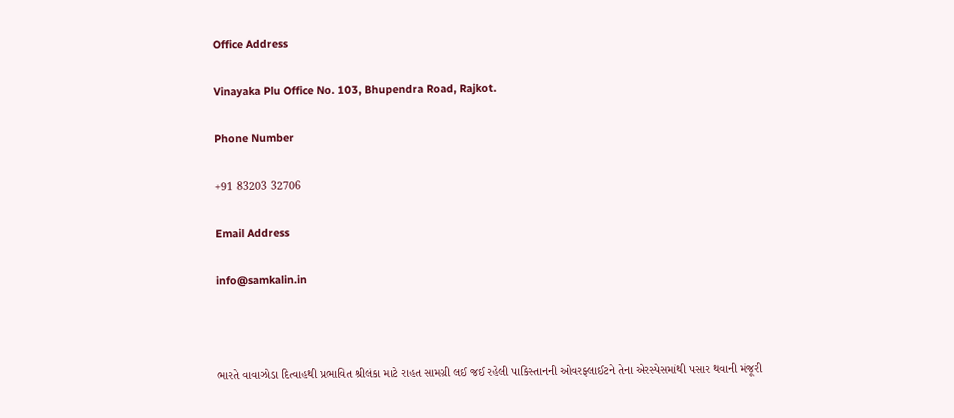Office Address

Vinayaka Plu Office No. 103, Bhupendra Road, Rajkot.

Phone Number

+91 83203 32706

Email Address

info@samkalin.in



ભારતે વાવાઝોડા દિત્વાહથી પ્રભાવિત શ્રીલંકા માટે રાહત સામગ્રી લઈ જઈ રહેલી પાકિસ્તાનની ઓવરફ્લાઈટને તેના એરસ્પેસમાંથી પસાર થવાની મંજૂરી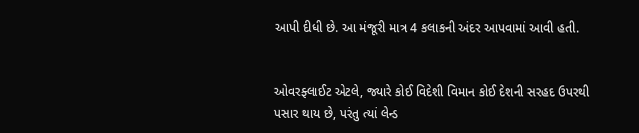આપી દીધી છે. આ મંજૂરી માત્ર 4 કલાકની અંદર આપવામાં આવી હતી.


ઓવરફ્લાઈટ એટલે, જ્યારે કોઈ વિદેશી વિમાન કોઈ દેશની સરહદ ઉપરથી પસાર થાય છે, પરંતુ ત્યાં લેન્ડ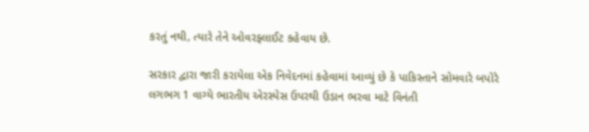કરતું નથી, ત્યારે તેને ઓવરફ્લાઈટ કહેવાય છે.

સરકાર દ્વારા જારી કરાયેલા એક નિવેદનમાં કહેવામાં આવ્યું છે કે પાકિસ્તાને સોમવારે બપોરે લગભગ 1 વાગ્યે ભારતીય એરસ્પેસ ઉપરથી ઉડાન ભરવા માટે વિનંતી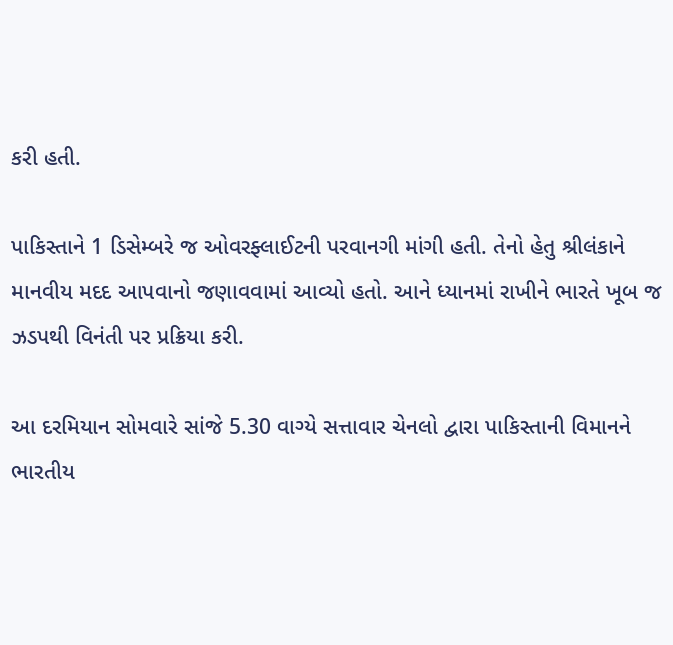કરી હતી.

પાકિસ્તાને 1 ડિસેમ્બરે જ ઓવરફ્લાઈટની પરવાનગી માંગી હતી. તેનો હેતુ શ્રીલંકાને માનવીય મદદ આપવાનો જણાવવામાં આવ્યો હતો. આને ધ્યાનમાં રાખીને ભારતે ખૂબ જ ઝડપથી વિનંતી પર પ્રક્રિયા કરી.

આ દરમિયાન સોમવારે સાંજે 5.30 વાગ્યે સત્તાવાર ચેનલો દ્વારા પાકિસ્તાની વિમાનને ભારતીય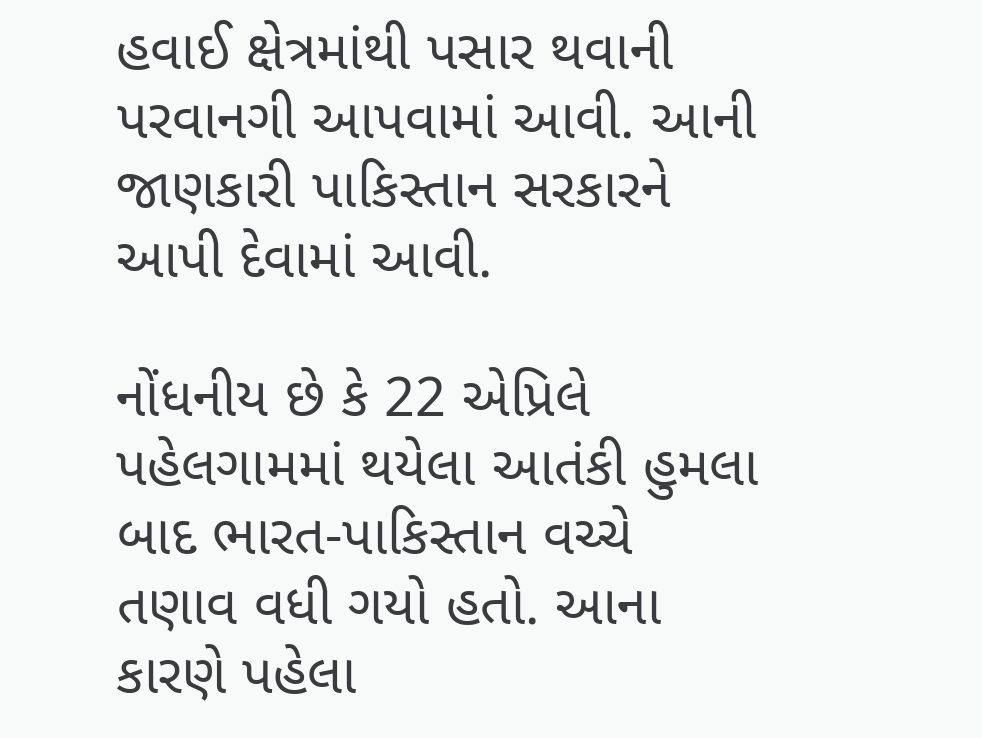હવાઈ ક્ષેત્રમાંથી પસાર થવાની પરવાનગી આપવામાં આવી. આની જાણકારી પાકિસ્તાન સરકારને આપી દેવામાં આવી.

નોંધનીય છે કે 22 એપ્રિલે પહેલગામમાં થયેલા આતંકી હુમલા બાદ ભારત-પાકિસ્તાન વચ્ચે તણાવ વધી ગયો હતો. આના કારણે પહેલા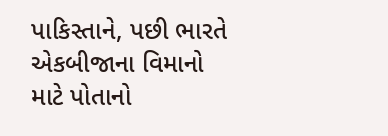પાકિસ્તાને, પછી ભારતે એકબીજાના વિમાનો માટે પોતાનો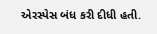એરસ્પેસ બંધ કરી દીધી હતી.